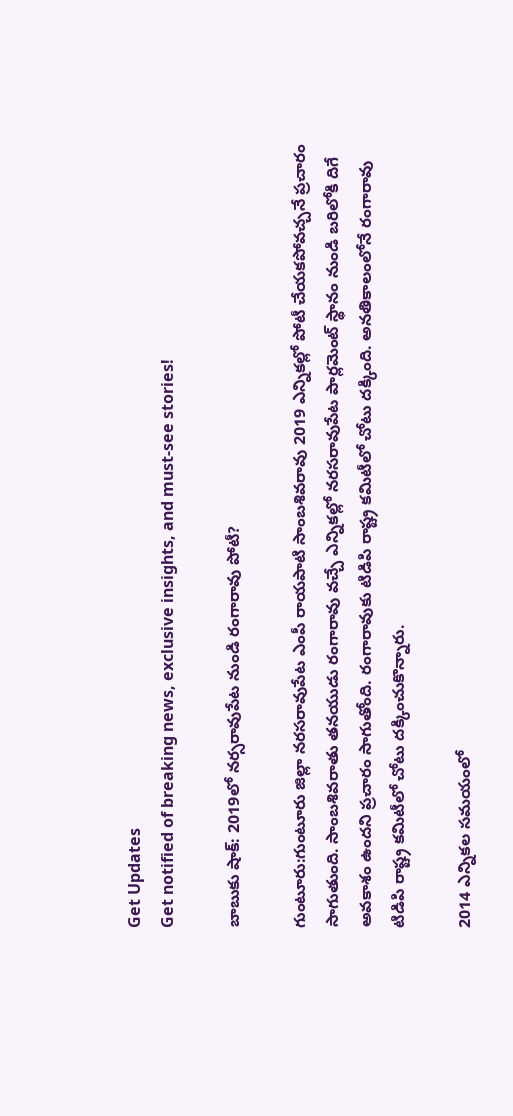Get Updates
Get notified of breaking news, exclusive insights, and must-see stories!

బాబుకు షాక్: 2019లో నర్సరావుపేట నుండి రంగారావు పోటీ?

గుంటూరు:గుంటూరు జిల్లా నరసరావుపేట ఎంపీ రాయపాటి సాంబశివరావు 2019 ఎన్నికల్లో పోటీ చేయకపోవచ్చనే ప్రచారం సాగుతుంది. సాంబశివరాతు తనయుడు రంగారావు వచ్చే ఎన్నికల్లో నరసరావుపేట పార్లమెంట్ స్థానం నుండి బరిలోకి దిగే అవకాశం ఉందని ప్రచారం సాగుతోంది. రంగారావుకు టిడిపి రాష్ట్ర కమిటీలో చోటు దక్కింది. అనతికాలంలోనే రంగారావు టిడిపి రాష్ట్ర కమిటీలో చోటు దక్కించుకొన్నారు.

2014 ఎన్నికల సమయంలో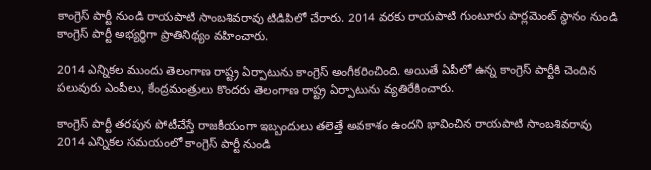కాంగ్రెస్ పార్టీ నుండి రాయపాటి సాంబశివరావు టిడిపిలో చేరారు. 2014 వరకు రాయపాటి గుంటూరు పార్లమెంట్ స్థానం నుండి కాంగ్రెస్ పార్టీ అభ్యర్థిగా ప్రాతినిథ్యం వహించారు.

2014 ఎన్నికల ముందు తెలంగాణ రాష్ట్ర ఏర్పాటును కాంగ్రెస్ అంగీకరించింది. అయితే ఏపీలో ఉన్న కాంగ్రెస్ పార్టీకి చెందిన పలువురు ఎంపీలు, కేంద్రమంత్రులు కొందరు తెలంగాణ రాష్ట్ర ఏర్పాటును వ్యతిరేకించారు.

కాంగ్రెస్ పార్టీ తరపున పోటీచేస్తే రాజకీయంగా ఇబ్బందులు తలెత్తే అవకాశం ఉందని భావించిన రాయపాటి సాంబశివరావు 2014 ఎన్నికల సమయంలో కాంగ్రెస్ పార్టీ నుండి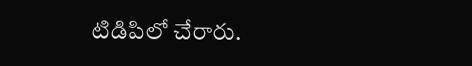టిడిపిలో చేరారు.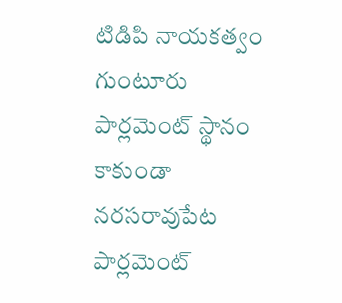టిడిపి నాయకత్వం గుంటూరు పార్లమెంట్ స్థానం కాకుండా నరసరావుపేట పార్లమెంట్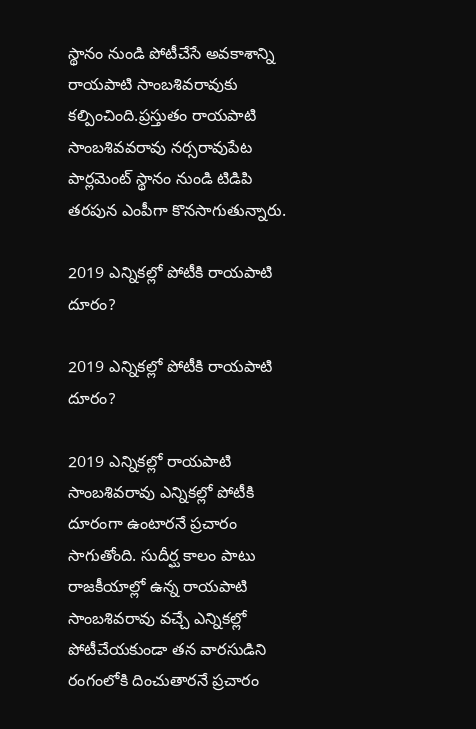స్థానం నుండి పోటీచేసే అవకాశాన్ని రాయపాటి సాంబశివరావుకు కల్పించింది.ప్రస్తుతం రాయపాటి సాంబశివవరావు నర్సరావుపేట పార్లమెంట్ స్థానం నుండి టిడిపి తరపున ఎంపీగా కొనసాగుతున్నారు.

2019 ఎన్నికల్లో పోటీకి రాయపాటి దూరం?

2019 ఎన్నికల్లో పోటీకి రాయపాటి దూరం?

2019 ఎన్నికల్లో రాయపాటి సాంబశివరావు ఎన్నికల్లో పోటీకి దూరంగా ఉంటారనే ప్రచారం సాగుతోంది. సుదీర్ఘ కాలం పాటు రాజకీయాల్లో ఉన్న రాయపాటి సాంబశివరావు వచ్చే ఎన్నికల్లో పోటీచేయకుండా తన వారసుడిని రంగంలోకి దించుతారనే ప్రచారం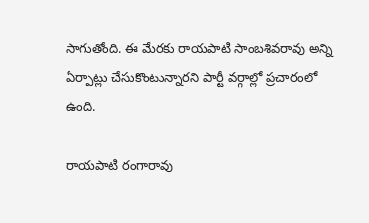సాగుతోంది. ఈ మేరకు రాయపాటి సాంబశివరావు అన్ని ఏర్పాట్లు చేసుకొంటున్నారని పార్టీ వర్గాల్లో ప్రచారంలో ఉంది.

రాయపాటి రంగారావు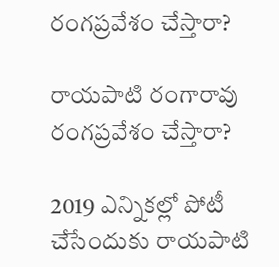రంగప్రవేశం చేస్తారా?

రాయపాటి రంగారావు రంగప్రవేశం చేస్తారా?

2019 ఎన్నికల్లో పోటీ చేసేందుకు రాయపాటి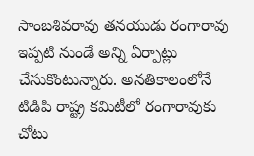సాంబశివరావు తనయుడు రంగారావు ఇప్పటి నుండే అన్ని ఏర్పాట్లు చేసుకొంటున్నారు. అనతికాలంలోనే టిడిపి రాష్ట్ర కమిటీలో రంగారావుకు చోటు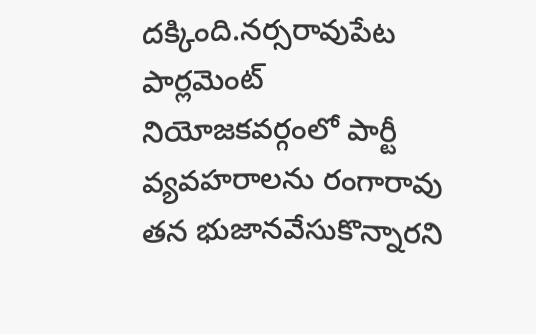దక్కింది.నర్సరావుపేట పార్లమెంట్ నియోజకవర్గంలో పార్టీ వ్యవహరాలను రంగారావు తన భుజానవేసుకొన్నారని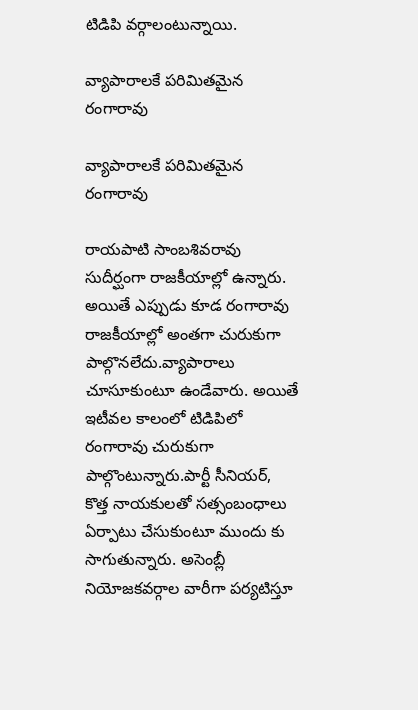టిడిపి వర్గాలంటున్నాయి.

వ్యాపారాలకే పరిమితమైన రంగారావు

వ్యాపారాలకే పరిమితమైన రంగారావు

రాయపాటి సాంబశివరావు సుదీర్ఘంగా రాజకీయాల్లో ఉన్నారు. అయితే ఎప్పుడు కూడ రంగారావు రాజకీయాల్లో అంతగా చురుకుగా పాల్గొనలేదు.వ్యాపారాలు చూసూకుంటూ ఉండేవారు. అయితే ఇటీవల కాలంలో టిడిపిలో రంగారావు చురుకుగా పాల్గొంటున్నారు.పార్టీ సీనియర్‌, కొత్త నాయకులతో సత్సంబంధాలు ఏర్పాటు చేసుకుంటూ ముందు కు సాగుతున్నారు. అసెంబ్లీ నియోజకవర్గాల వారీగా పర్యటిస్తూ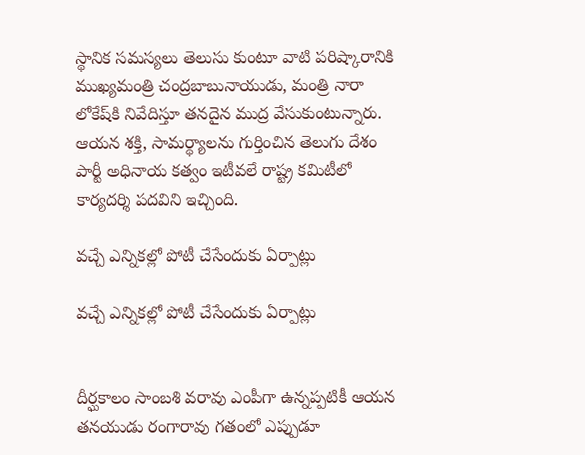స్థానిక సమస్యలు తెలుసు కుంటూ వాటి పరిష్కారానికి ముఖ్యమంత్రి చంద్రబాబునాయుడు, మంత్రి నారా లోకేష్‌కి నివేదిస్తూ తనదైన ముద్ర వేసుకుంటున్నారు. ఆయన శక్తి, సామర్థ్యాలను గుర్తించిన తెలుగు దేశం పార్టీ అధినాయ కత్వం ఇటీవలే రాష్ట్ర కమిటీలో కార్యదర్శి పదవిని ఇచ్చింది.

వచ్చే ఎన్నికల్లో పోటీ చేసేందుకు ఏర్పాట్లు

వచ్చే ఎన్నికల్లో పోటీ చేసేందుకు ఏర్పాట్లు


దీర్ఘకాలం సాంబశి వరావు ఎంపీగా ఉన్నప్పటికీ ఆయన తనయుడు రంగారావు గతంలో ఎప్పుడూ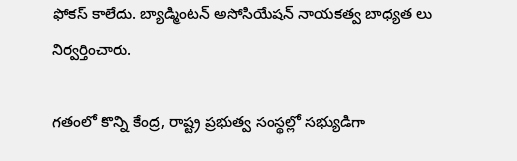ఫోకస్‌ కాలేదు. బ్యాడ్మింటన్‌ అసోసియేషన్‌ నాయకత్వ బాధ్యత లు నిర్వర్తించారు.

గతంలో కొన్ని కేంద్ర, రాష్ట్ర ప్రభుత్వ సంస్థల్లో సభ్యుడిగా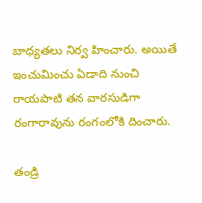బాధ్యతలు నిర్వ హించారు. అయితే ఇంచుమించు ఏడాది నుంచి రాయపాటి తన వారసుడిగా రంగారావును రంగంలోకి దించారు.

తండ్రి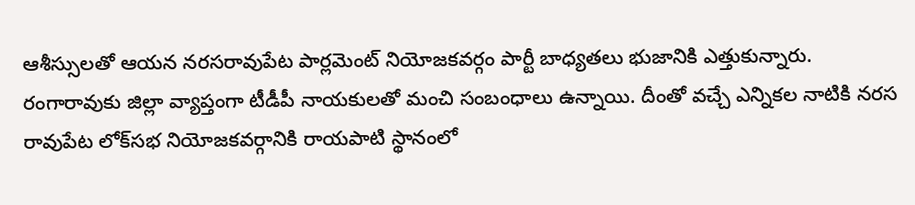ఆశీస్సులతో ఆయన నరసరావుపేట పార్లమెంట్‌ నియోజకవర్గం పార్టీ బాధ్యతలు భుజానికి ఎత్తుకున్నారు. రంగారావుకు జిల్లా వ్యాప్తంగా టీడీపీ నాయకులతో మంచి సంబంధాలు ఉన్నాయి. దీంతో వచ్చే ఎన్నికల నాటికి నరస రావుపేట లోక్‌సభ నియోజకవర్గానికి రాయపాటి స్థానంలో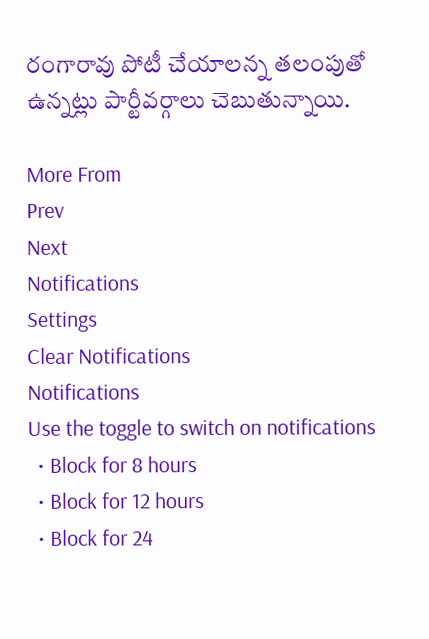రంగారావు పోటీ చేయాలన్న తలంపుతో ఉన్నట్లు పార్టీవర్గాలు చెబుతున్నాయి.

More From
Prev
Next
Notifications
Settings
Clear Notifications
Notifications
Use the toggle to switch on notifications
  • Block for 8 hours
  • Block for 12 hours
  • Block for 24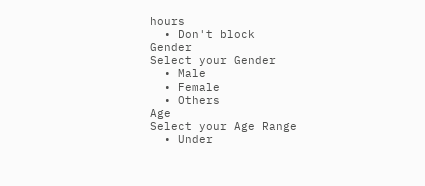hours
  • Don't block
Gender
Select your Gender
  • Male
  • Female
  • Others
Age
Select your Age Range
  • Under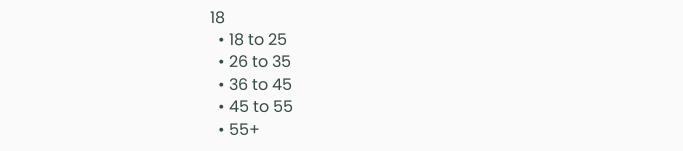18
  • 18 to 25
  • 26 to 35
  • 36 to 45
  • 45 to 55
  • 55+